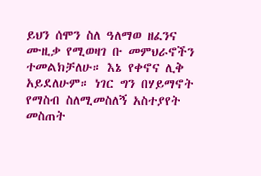ይህን ሰሞን ስለ ዓለማወ ዘፈንና ሙዚቃ የሚወዛገ ቡ መምህራኖችን ተመልክቻለሁ። እኔ የቀኖና ሊቅ አይደለሁም። ነገር ግን በሃይማኖት የማስብ ስለሚመስለኝ አስተያየት መስጠት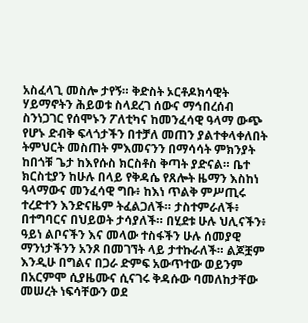አስፈላጊ መስሎ ታየኝ። ቅድስት ኦርቶዶክሳዊት ሃይማኖትን ሕይወቱ ስላደረገ ሰውና ማኅበረሰብ ስንነጋገር የሰሞኑን ፖለቲካና ከመንፈሳዊ ዓላማ ውጭ የሆኑ ድብቅ ፍላጎታችን በተቻለ መጠን ያልተቀላቀለበት ትምህርት መስጠት ምእመናንን በማሳሳት ምክንያት ከበጎቹ ጌታ ከእየሱስ ክርስቶስ ቅጣት ያድናል። ቤተ ክርስቲያን ከሁሉ በላይ የቅዳሴ የጸሎት ዜማን እስከነ ዓላማውና መንፈሳዊ ግቡ፥ ከእነ ጥልቅ ምሥጢሩ ተረድተን እንድናዜም ትፈልጋለች። ታስተምራለች፥ በተግባርና በህይወት ታሳያለች። በሂደቱ ሁሉ ህሊናችን፥ ዓይነ ልቦናችን እና መላው ተስፋችን ሁሉ ሰመያዊ ማንነታችንን አንጾ በመገኘት ላይ ታተኩራለች። ልጆቿም እንዲሁ በግልና በጋራ ድምፍ አውጥተው ወይንም በአርምሞ ሲያዜሙና ሲናገሩ ቅዳሱው ባመለከታቸው መሠረት ነፍሳቸውን ወደ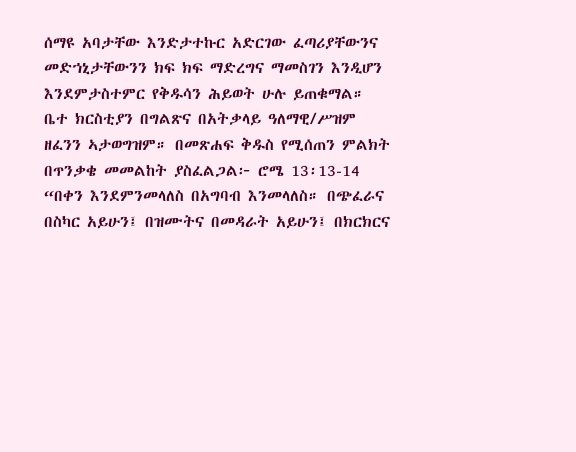ሰማዩ አባታቸው እንድታተኩር አድርገው ፈጣሪያቸውንና መድኀኒታቸውንን ክፍ ክፍ ማድረግና ማመስገን እንዲሆን እንደምታስተምር የቅዱሳን ሕይወት ሁሉ ይጠቁማል። ቤተ ክርስቲያን በግልጽና በአትቃላይ ዓለማዊ/ሥዝም ዘፈንን ኣታወግዝም። በመጽሐፍ ቅዱስ የሚሰጠን ምልክት በጥንቃቄ መመልከት ያስፈልጋል፦ ሮሜ 13፡13-14 “በቀን እንደምንመላለስ በአግባብ እንመላለስ። በጭፈራና በስካር አይሁን፤ በዝሙትና በመዳራት አይሁን፤ በክርክርና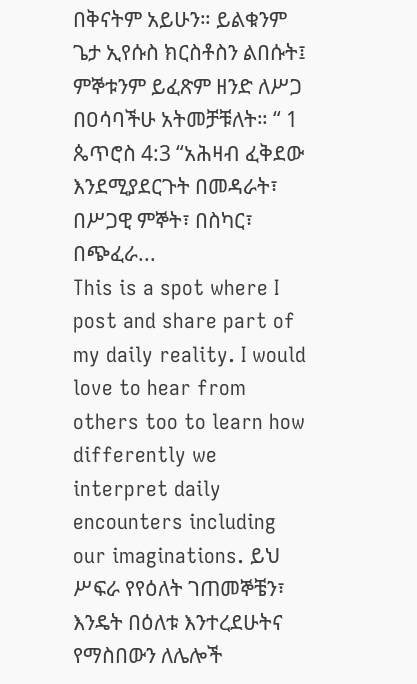በቅናትም አይሁን። ይልቁንም ጌታ ኢየሱስ ክርስቶስን ልበሱት፤ ምኞቱንም ይፈጽም ዘንድ ለሥጋ በዐሳባችሁ አትመቻቹለት። “ 1 ጴጥሮስ 4:3 “አሕዛብ ፈቅደው እንደሚያደርጉት በመዳራት፣ በሥጋዊ ምኞት፣ በስካር፣ በጭፈራ...
This is a spot where I post and share part of my daily reality. I would love to hear from others too to learn how differently we interpret daily encounters including our imaginations. ይህ ሥፍራ የየዕለት ገጠመኞቼን፣ እንዴት በዕለቱ እንተረደሁትና የማስበውን ለሌሎች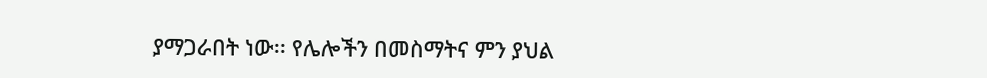ያማጋራበት ነው፡፡ የሌሎችን በመስማትና ምን ያህል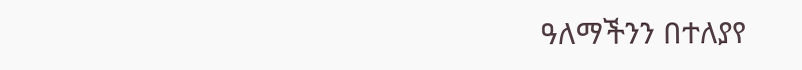ዓለማችንን በተለያየ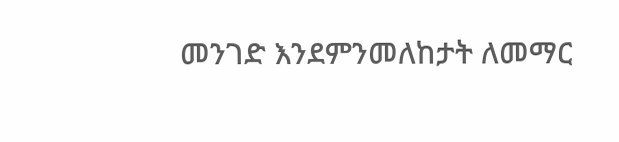መንገድ እንደምንመለከታት ለመማር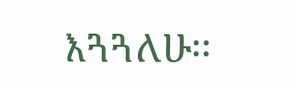እጓጓለሁ፡፡